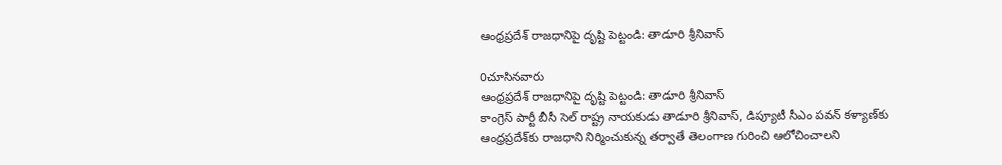ఆంధ్రప్రదేశ్ రాజధానిపై దృష్టి పెట్టండి: తాడూరి శ్రీనివాస్

0చూసినవారు
ఆంధ్రప్రదేశ్ రాజధానిపై దృష్టి పెట్టండి: తాడూరి శ్రీనివాస్
కాంగ్రెస్ పార్టీ బీసీ సెల్ రాష్ట్ర నాయకుడు తాడూరి శ్రీనివాస్, డిప్యూటీ సీఎం పవన్ కళ్యాణ్‌కు ఆంధ్రప్రదేశ్‌కు రాజధాని నిర్మించుకున్న తర్వాతే తెలంగాణ గురించి ఆలోచించాలని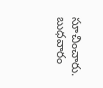సూచించారు. బుధవారం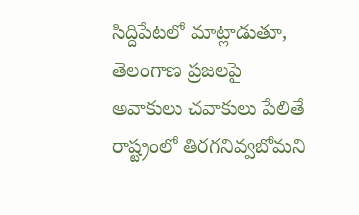సిద్దిపేటలో మాట్లాడుతూ, తెలంగాణ ప్రజలపై అవాకులు చవాకులు పేలితే రాష్ట్రంలో తిరగనివ్వబోమని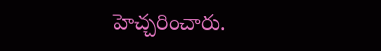హెచ్చరించారు.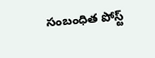సంబంధిత పోస్ట్